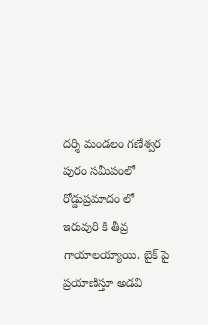దర్శి మండలం గణేశ్వర పురం సమీపంలో రోడ్డుప్రమాదం లో ఇరువురి కి తీవ్ర గాయాలయ్యాయి. బైక్ పై ప్రయాణిస్తూ అడవి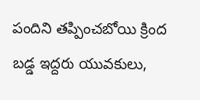పందిని తప్పించబోయి క్రింద బడ్డ ఇద్దరు యువకులు,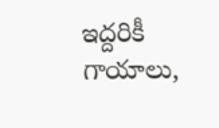ఇద్దరికీ గాయాలు,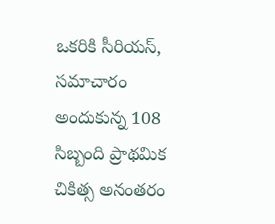ఒకరికి సీరియస్, సమాచారం అందుకున్న 108 సిబ్బంది ప్రాథమిక చికిత్స అనంతరం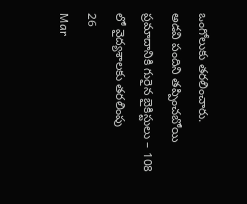ఒంగోలుకు తరలించారు.
అడవి పందిని తప్పించబోయి ప్రమాదానికి గురైన బైకిస్టులు – 108 లో వైద్యశాలకు తరలింపు
26
Mar